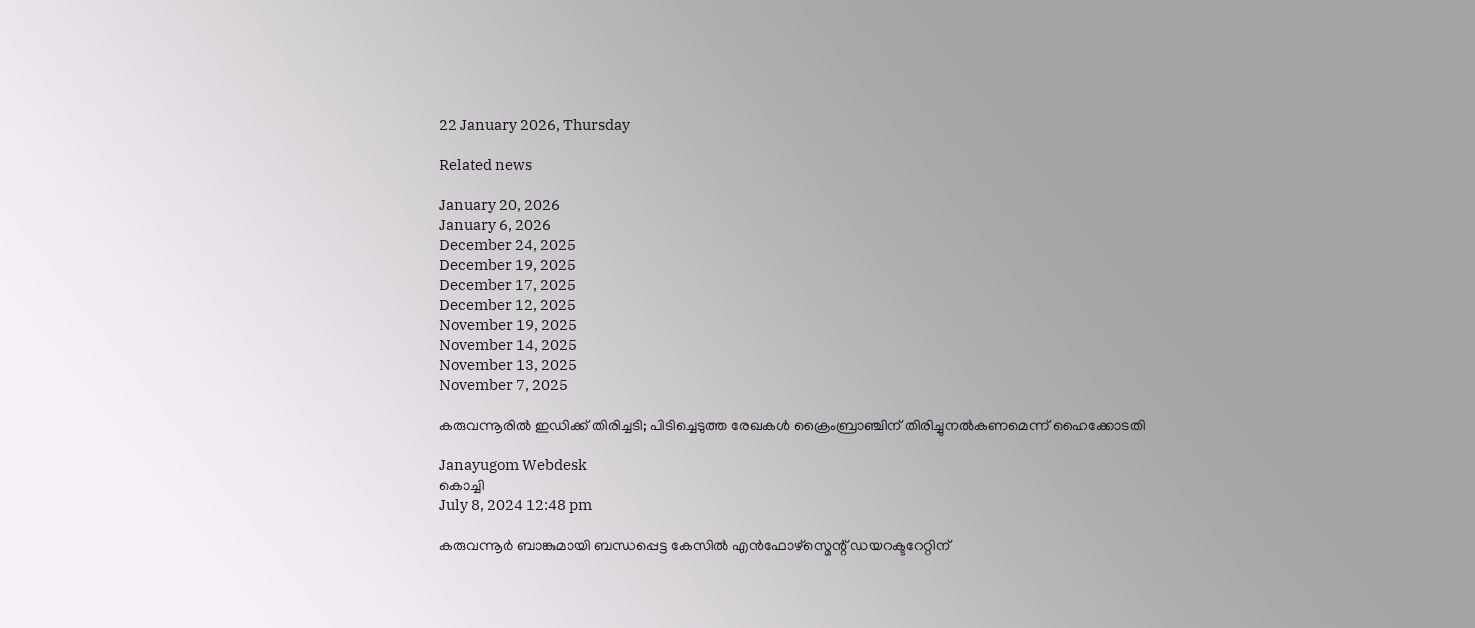22 January 2026, Thursday

Related news

January 20, 2026
January 6, 2026
December 24, 2025
December 19, 2025
December 17, 2025
December 12, 2025
November 19, 2025
November 14, 2025
November 13, 2025
November 7, 2025

കരുവന്നൂരിൽ ഇഡിക്ക് തിരിച്ചടി; പിടിച്ചെടുത്ത രേഖകൾ ക്രൈംബ്രാഞ്ചിന് തിരിച്ചുനൽകണമെന്ന് ഹൈക്കോടതി

Janayugom Webdesk
കൊച്ചി
July 8, 2024 12:48 pm

കരുവന്നൂർ ബാങ്കുമായി ബന്ധപ്പെട്ട കേസിൽ എൻഫോഴ്സ്മെന്റ് ഡയറക്ടറേറ്റിന്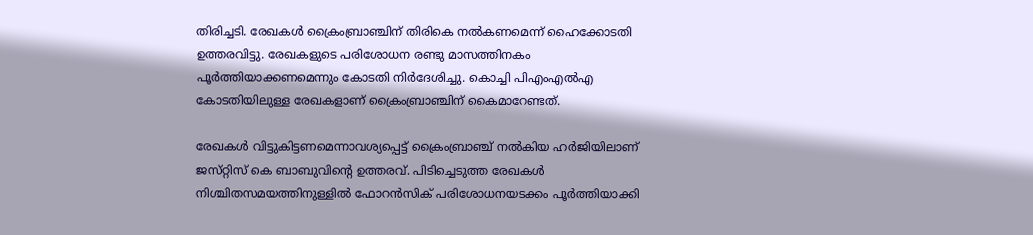തിരിച്ചടി. രേഖകൾ ക്രൈംബ്രാഞ്ചിന് തിരികെ നൽകണമെന്ന് ഹൈക്കോടതി ഉത്തരവിട്ടു. രേഖകളുടെ പരിശോധന രണ്ടു മാസത്തിനകം പൂർത്തിയാക്കണമെന്നും കോടതി നിർദേശിച്ചു. കൊച്ചി പിഎംഎൽഎ കോടതിയിലുള്ള രേഖകളാണ് ക്രൈംബ്രാഞ്ചിന് കൈമാറേണ്ടത്.

രേഖകൾ വിട്ടുകിട്ടണമെന്നാവശ്യപ്പെട്ട് ക്രൈംബ്രാഞ്ച് നൽകിയ ഹർജിയിലാണ് ജസ്‌റ്റിസ്‌ കെ ബാബുവിന്റെ ഉത്തരവ്. പിടിച്ചെടുത്ത രേഖകൾ നിശ്ചിതസമയത്തിനുള്ളിൽ ഫോറൻസിക് പരിശോധനയടക്കം പൂർത്തിയാക്കി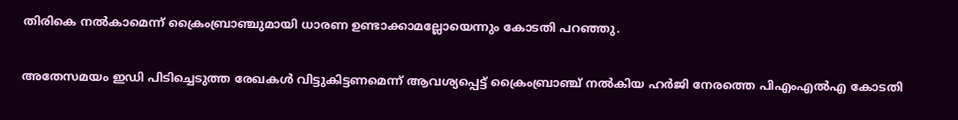തിരികെ നൽകാമെന്ന് ക്രൈംബ്രാഞ്ചുമായി ധാരണ ഉണ്ടാക്കാമല്ലോയെന്നും കോടതി പറഞ്ഞു.

അതേസമയം ഇഡി പിടിച്ചെടുത്ത രേഖകൾ വിട്ടുകിട്ടണമെന്ന് ആവശ്യപ്പെട്ട് ക്രൈംബ്രാഞ്ച് നൽകിയ ഹർജി നേരത്തെ പിഎംഎൽഎ കോടതി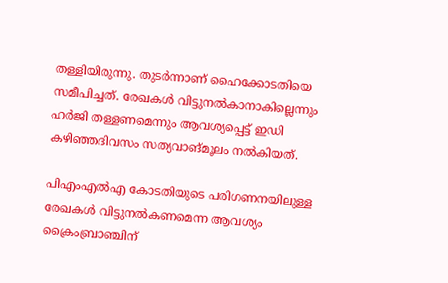തള്ളിയിരുന്നു. തുടർന്നാണ് ഹൈക്കോടതിയെ സമീപിച്ചത്. രേഖകൾ വിട്ടുനൽകാനാകില്ലെന്നും ഹർജി തള്ളണമെന്നും ആവശ്യപ്പെട്ട് ഇഡി കഴിഞ്ഞദിവസം സത്യവാങ്മൂലം നൽകിയത്.

പിഎംഎൽഎ കോടതിയുടെ പരിഗണനയിലുള്ള രേഖകൾ വിട്ടുനൽകണമെന്ന ആവശ്യം ക്രൈംബ്രാഞ്ചിന്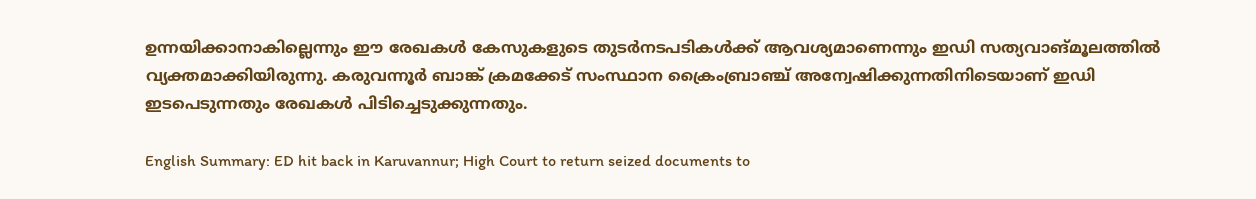ഉന്നയിക്കാനാകില്ലെന്നും ഈ രേഖകൾ കേസുകളുടെ തുടർനടപടികൾക്ക് ആവശ്യമാണെന്നും ഇഡി സത്യവാങ്മൂലത്തിൽ വ്യക്തമാക്കിയിരുന്നു. കരുവന്നൂർ ബാങ്ക് ക്രമക്കേട് സംസ്ഥാന ക്രൈംബ്രാഞ്ച് അന്വേഷിക്കുന്നതിനിടെയാണ് ഇഡി ഇടപെടുന്നതും രേഖകൾ പിടിച്ചെടുക്കുന്നതും.

English Summary: ED hit back in Karuvannur; High Court to return seized documents to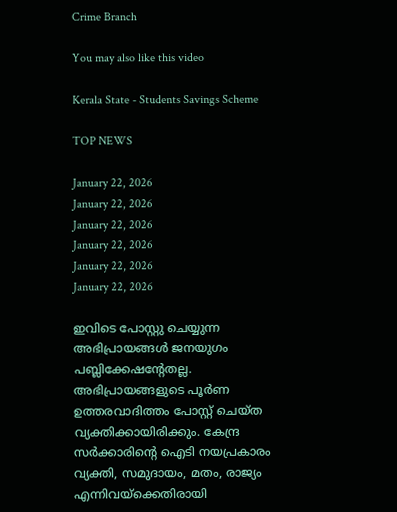Crime Branch

You may also like this video

Kerala State - Students Savings Scheme

TOP NEWS

January 22, 2026
January 22, 2026
January 22, 2026
January 22, 2026
January 22, 2026
January 22, 2026

ഇവിടെ പോസ്റ്റു ചെയ്യുന്ന അഭിപ്രായങ്ങള്‍ ജനയുഗം പബ്ലിക്കേഷന്റേതല്ല. അഭിപ്രായങ്ങളുടെ പൂര്‍ണ ഉത്തരവാദിത്തം പോസ്റ്റ് ചെയ്ത വ്യക്തിക്കായിരിക്കും. കേന്ദ്ര സര്‍ക്കാരിന്റെ ഐടി നയപ്രകാരം വ്യക്തി, സമുദായം, മതം, രാജ്യം എന്നിവയ്‌ക്കെതിരായി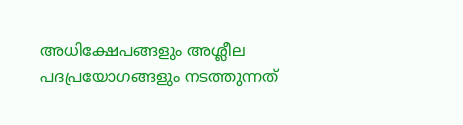അധിക്ഷേപങ്ങളും അശ്ലീല പദപ്രയോഗങ്ങളും നടത്തുന്നത്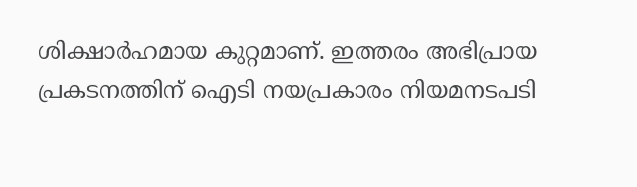ശിക്ഷാര്‍ഹമായ കുറ്റമാണ്. ഇത്തരം അഭിപ്രായ പ്രകടനത്തിന് ഐടി നയപ്രകാരം നിയമനടപടി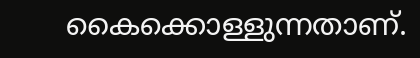കൈക്കൊള്ളുന്നതാണ്.